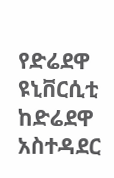የድሬደዋ ዩኒቨርሲቲ ከድሬደዋ አስተዳደር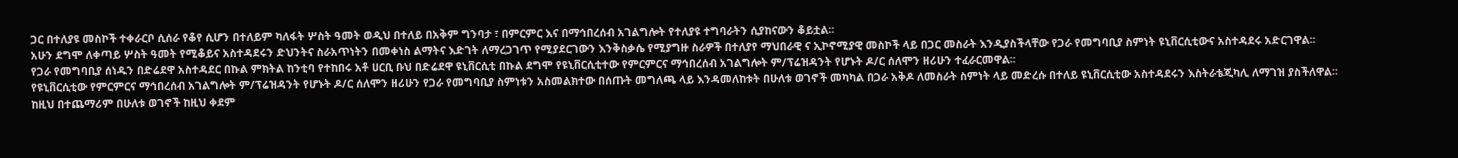ጋር በተለያዩ መስኮች ተቀራርቦ ሲሰራ የቆየ ሲሆን በተለይም ካለፋት ሦስት ዓመት ወዲህ በተለይ በአቅም ግንባታ ፣ በምርምር እና በማኅበረሰብ አገልግሎት የተለያዩ ተግባራትን ሲያከናውን ቆይቷል፡፡
አሁን ደግሞ ለቀጣይ ሦስት ዓመት የሚቆይና አስተዳደሩን ድህንትና ስራአጥነትን በመቀነስ ልማትና እድገት ለማረጋገጥ የሚያደርገውን እንቅስቃሴ የሚያግዙ ስራዎች በተለያየ ማህበራዊ ና ኢኮኖሚያዊ መስኮች ላይ በጋር መስራት እንዲያስችላቸው የጋራ የመግባቢያ ስምነት ዩኒቨርሲቲውና አስተዳደሩ አድርገዋል፡፡
የጋራ የመግባቢያ ሰነዱን በድሬደዋ አስተዳደር በኩል ምክትል ከንቲባ የተከበሩ አቶ ሀርቢ ቡህ በድሬደዋ ዩኒቨርሲቲ በኩል ደግሞ የዩኒቨርሲቲተው የምርምርና ማኅበረሰብ አገልግሎት ም/ፕሬዝዳንት የሆኑት ዶ/ር ሰለሞን ዘሪሁን ተፈራርመዋል፡፡
የዩኒቨርሲቲው የምርምርና ማኅበረሰብ አገልግሎት ም/ፕሬዝዳንት የሆኑት ዶ/ር ሰለሞን ዘሪሁን የጋራ የመግባቢያ ስምነቱን አስመልክተው በሰጡት መግለጫ ላይ እንዳመለከቱት በሁለቱ ወገኖች መካካል በጋራ አቅዶ ለመስራት ስምነት ላይ መድረሱ በተለይ ዩኒቨርሲቲው አስተዳደሩን እስትራቴጂካሊ ለማገዝ ያስችለዋል፡፡
ከዚህ በተጨማሪም በሁለቱ ወገኖች ከዚህ ቀደም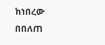ከነበረው በበለጠ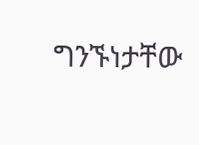ግንኙነታቸው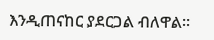እንዲጠናከር ያደርጋል ብለዋል፡፡